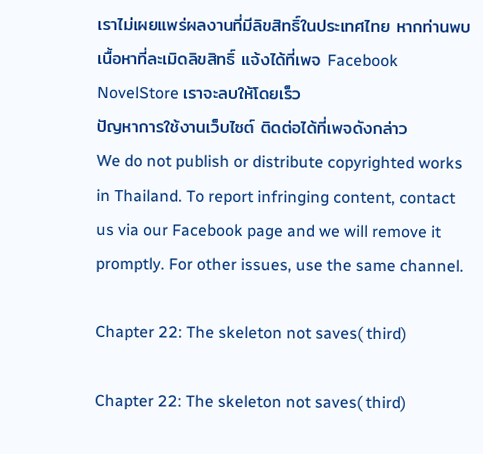เราไม่เผยแพร่ผลงานที่มีลิขสิทธิ์ในประเทศไทย หากท่านพบเนื้อหาที่ละเมิดลิขสิทธิ์ แจ้งได้ที่เพจ Facebook NovelStore เราจะลบให้โดยเร็ว
ปัญหาการใช้งานเว็บไซต์ ติดต่อได้ที่เพจดังกล่าว
We do not publish or distribute copyrighted works in Thailand. To report infringing content, contact us via our Facebook page and we will remove it promptly. For other issues, use the same channel.

Chapter 22: The skeleton not saves( third)

Chapter 22: The skeleton not saves( third)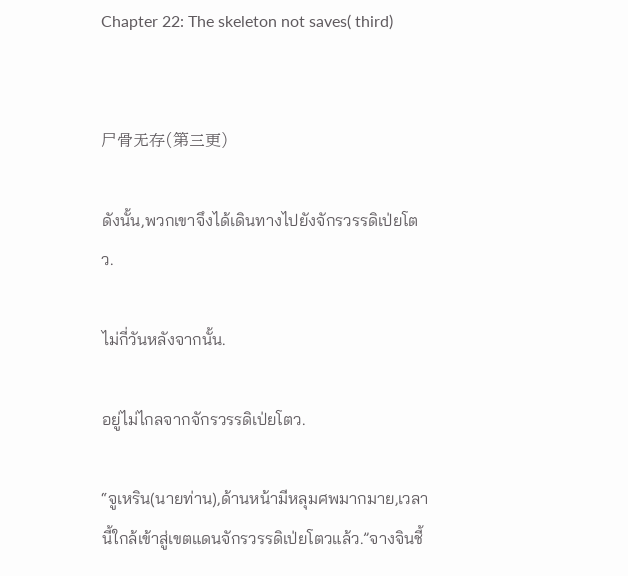Chapter 22: The skeleton not saves( third)


尸骨无存(第三更)

ดังนั้น,พวกเขาจึงได้เดินทางไปยังจักรวรรดิเป่ยโตว.

ไม่กี่วันหลังจากนั้น.

อยู่ไม่ไกลจากจักรวรรดิเป่ยโตว.

“จูเหริน(นายท่าน),ด้านหน้ามีหลุมศพมากมาย,เวลานี้ใกล้เข้าสู่เขตแดนจักรวรรดิเป่ยโตวแล้ว.”จางจินชี้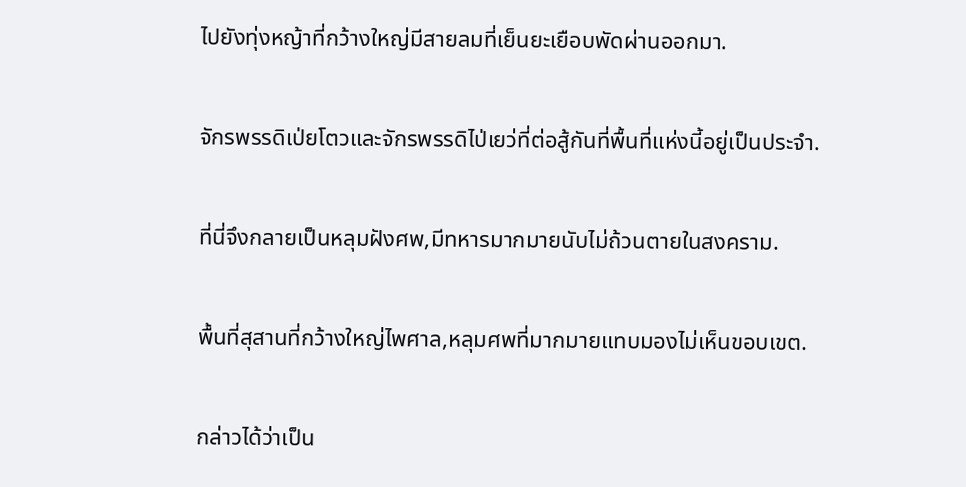ไปยังทุ่งหญ้าที่กว้างใหญ่มีสายลมที่เย็นยะเยือบพัดผ่านออกมา.

จักรพรรดิเป่ยโตวและจักรพรรดิไป่เยว่ที่ต่อสู้กันที่พื้นที่แห่งนี้อยู่เป็นประจำ.

ที่นี่จึงกลายเป็นหลุมฝังศพ,มีทหารมากมายนับไม่ถ้วนตายในสงคราม.

พื้นที่สุสานที่กว้างใหญ่ไพศาล,หลุมศพที่มากมายแทบมองไม่เห็นขอบเขต.

กล่าวได้ว่าเป็น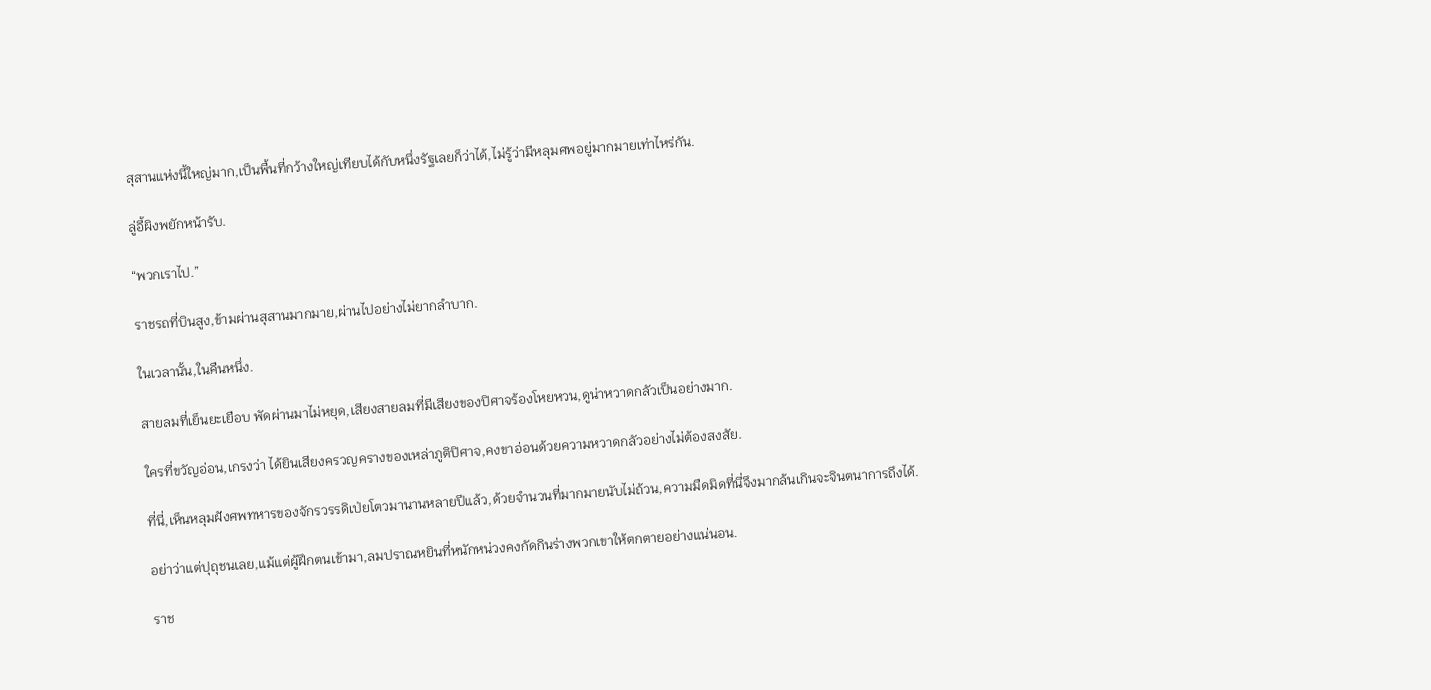สุสานแห่งนี้ใหญ่มาก,เป็นพื้นที่กว้างใหญ่เทียบได้กับหนึ่งรัฐเลยก็ว่าได้,ไม่รู้ว่ามีหลุมศพอยู่มากมายเท่าไหร่กัน.

ลู่อี้ผิงพยักหน้ารับ.

“พวกเราไป.”

ราชรถที่บินสูง,ข้ามผ่านสุสานมากมาย,ผ่านไปอย่างไม่ยากลำบาก.

ในเวลานั้น,ในคืนหนึ่ง.

สายลมที่เย็นยะเยือบ พัดผ่านมาไม่หยุด,เสียงสายลมที่มีเสียงของปิศาจร้องโหยหวน,ดูน่าหวาดกลัวเป็นอย่างมาก.

ใครที่ขวัญอ่อน,เกรงว่า ได้ยินเสียงครวญครางของเหล่าภูติปิศาจ,คงขาอ่อนด้วยความหวาดกลัวอย่างไม่ต้องสงสัย.

ที่นี่,เห็นหลุมฝังศพทหารของจักรวรรดิเป่ยโตวมานานหลายปีแล้ว,ด้วยจำนวนที่มากมายนับไม่ถ้วน,ความมืดมิดที่นี่จึงมากล้นเกินจะจินตนาการถึงได้.

อย่าว่าแต่ปุถุชนเลย,แม้แต่ผู้ฝึกตนเข้ามา,ลมปราณหยินที่หนักหน่วงคงกัดกินร่างพวกเขาให้ตกตายอย่างแน่นอน.

ราช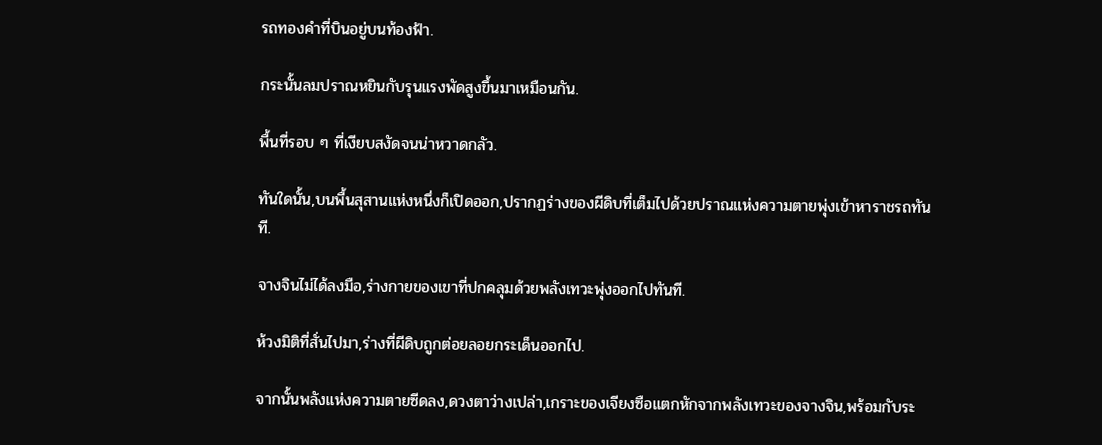รถทองคำที่บินอยู่บนท้องฟ้า.

กระนั้นลมปราณหยินกับรุนแรงพัดสูงขึ้นมาเหมือนกัน.

พื้นที่รอบ ๆ ที่เงียบสงัดจนน่าหวาดกลัว.

ทันใดนั้น,บนพื้นสุสานแห่งหนึ่งก็เปิดออก,ปรากฏร่างของผีดิบที่เต็มไปด้วยปราณแห่งความตายพุ่งเข้าหาราชรถทันที.

จางจินไม่ได้ลงมือ,ร่างกายของเขาที่ปกคลุมด้วยพลังเทวะพุ่งออกไปทันที.

ห้วงมิติที่สั่นไปมา,ร่างที่ผีดิบถูกต่อยลอยกระเด็นออกไป.

จากนั้นพลังแห่งความตายซีดลง,ดวงตาว่างเปล่า,เกราะของเจียงซือแตกหักจากพลังเทวะของจางจิน,พร้อมกับระ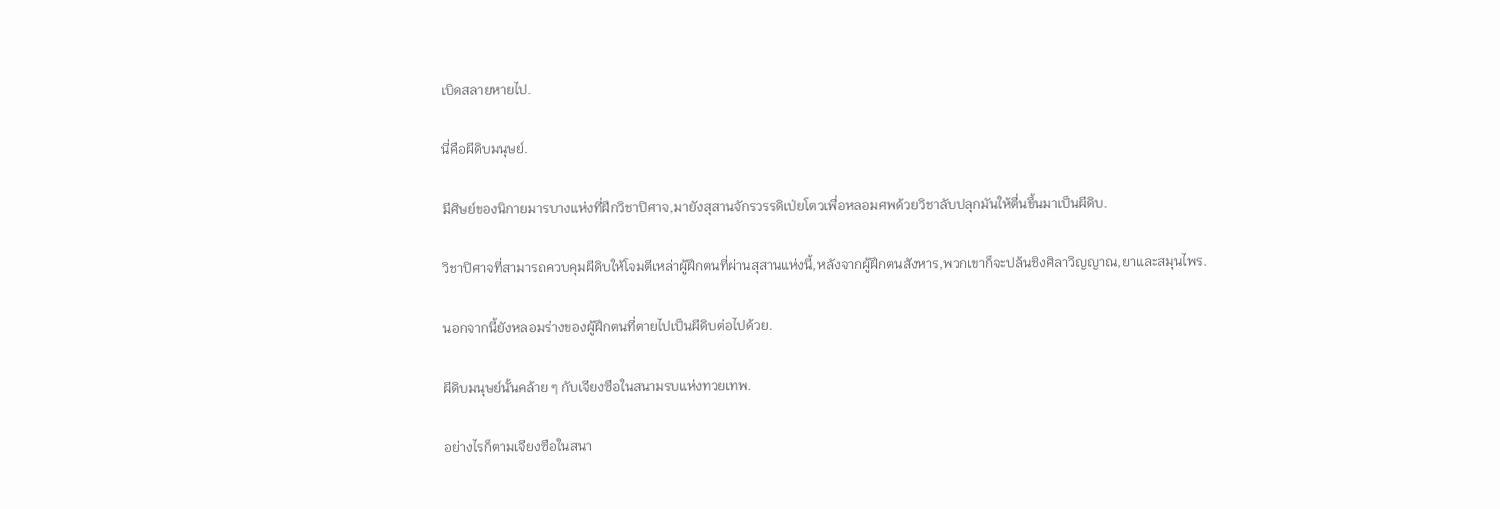เบิดสลายหายไป.

นี่คือผีดิบมนุษย์.

มีศิษย์ของนิกายมารบางแห่งที่ฝึกวิชาปิศาจ,มายังสุสานจักรวรรดิเป่ยโตวเพื่อหลอมศพด้วยวิชาลับปลุกมันให้ตื่นขึ้นมาเป็นผีดิบ.

วิชาปิศาจที่สามารถควบคุมผีดิบให้โจมตีเหล่าผู้ฝึกตนที่ผ่านสุสานแห่งนี้,หลังจากผู้ฝึกตนสังหาร,พวกเขาก็จะปล้นชิงศิลาวิญญาณ,ยาและสมุนไพร.

นอกจากนี้ยังหลอมร่างของผู้ฝึกตนที่ตายไปเป็นผีดิบต่อไปด้วย.

ผีดิบมนุษย์นั้นคล้าย ๆ กับเจียงซือในสนามรบแห่งทวยเทพ.

อย่างไรก็ตามเจียงซือในสนา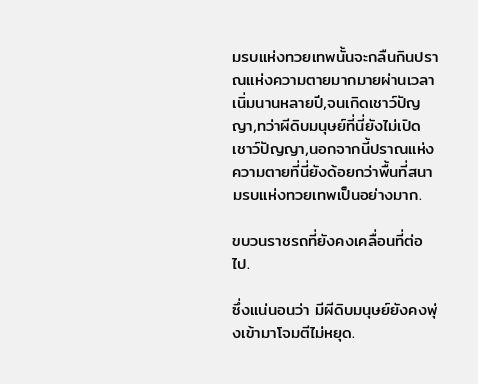มรบแห่งทวยเทพนั้นจะกลืนกินปราณแห่งความตายมากมายผ่านเวลาเนิ่มนานหลายปี,จนเกิดเชาว์ปัญญา,ทว่าผีดิบมนุษย์ที่นี่ยังไม่เปิดเชาว์ปัญญา,นอกจากนี้ปราณแห่งความตายที่นี่ยังด้อยกว่าพื้นที่สนามรบแห่งทวยเทพเป็นอย่างมาก.

ขบวนราชรถที่ยังคงเคลื่อนที่ต่อไป.

ซึ่งแน่นอนว่า มีผีดิบมนุษย์ยังคงพุ่งเข้ามาโจมตีไม่หยุด.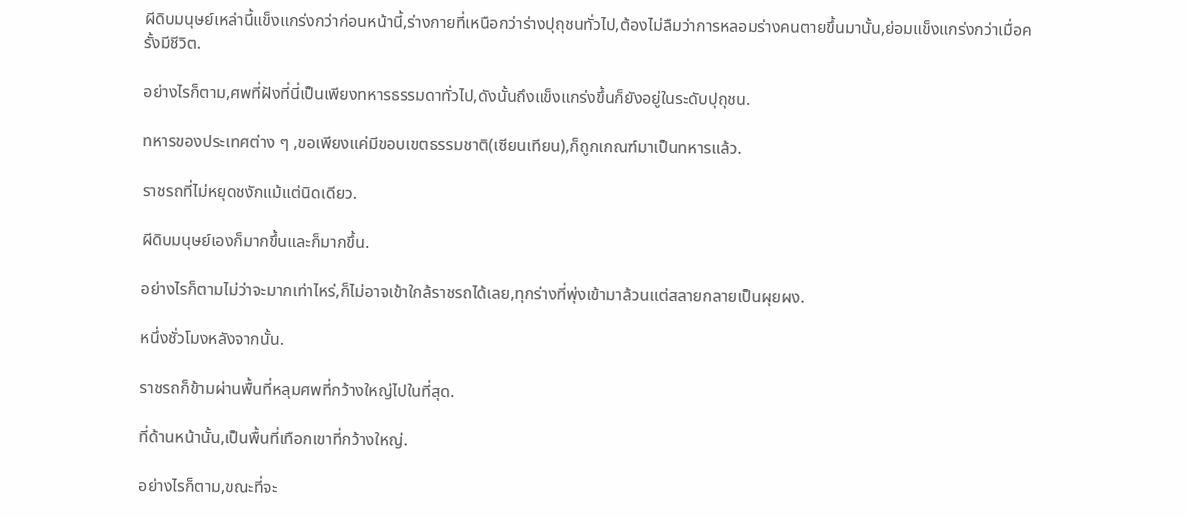ผีดิบมนุษย์เหล่านี้แข็งแกร่งกว่าก่อนหน้านี้,ร่างกายที่เหนือกว่าร่างปุถุชนทั่วไป,ต้องไม่ลืมว่าการหลอมร่างคนตายขึ้นมานั้น,ย่อมแข็งแกร่งกว่าเมื่อครั้งมีชีวิต.

อย่างไรก็ตาม,ศพที่ฝังที่นี่เป็นเพียงทหารธรรมดาทั่วไป,ดังนั้นถึงแข็งแกร่งขึ้นก็ยังอยู่ในระดับปุถุชน.

ทหารของประเทศต่าง ๆ ,ขอเพียงแค่มีขอบเขตธรรมชาติ(เซียนเทียน),ก็ถูกเกณฑ์มาเป็นทหารแล้ว.

ราชรถที่ไม่หยุดชงักแม้แต่นิดเดียว.

ผีดิบมนุษย์เองก็มากขึ้นและก็มากขึ้น.

อย่างไรก็ตามไม่ว่าจะมากเท่าไหร่,ก็ไม่อาจเข้าใกล้ราชรถได้เลย,ทุกร่างที่พุ่งเข้ามาล้วนแต่สลายกลายเป็นผุยผง.

หนึ่งชั่วโมงหลังจากนั้น.

ราชรถก็ข้ามผ่านพื้นที่หลุมศพที่กว้างใหญ่ไปในที่สุด.

ที่ด้านหน้านั้น,เป็นพื้นที่เทือกเขาที่กว้างใหญ่.

อย่างไรก็ตาม,ขณะที่จะ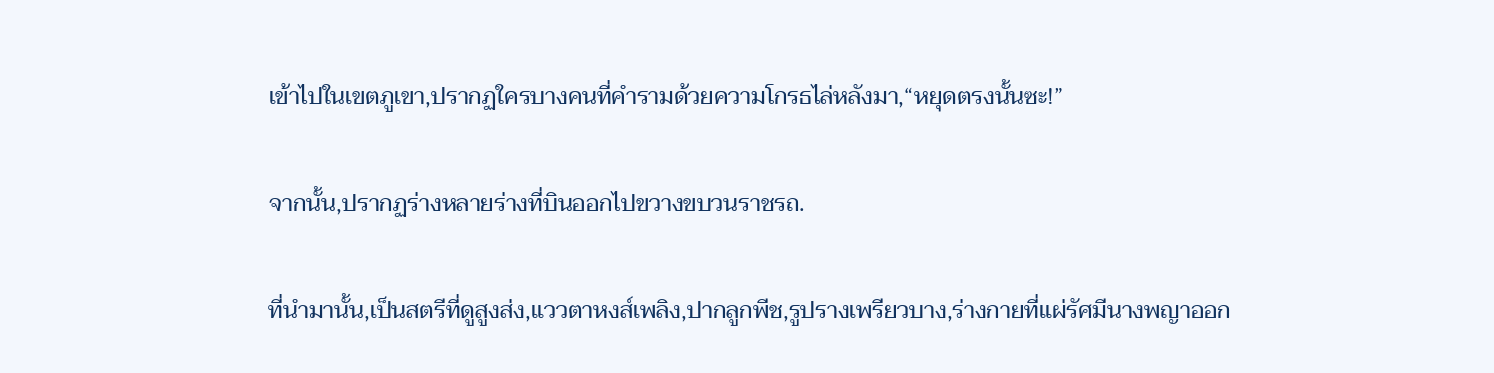เข้าไปในเขตภูเขา,ปรากฏใครบางคนที่คำรามด้วยความโกรธไล่หลังมา,“หยุดตรงนั้นซะ!”

จากนั้น,ปรากฏร่างหลายร่างที่บินออกไปขวางขบวนราชรถ.

ที่นำมานั้น,เป็นสตรีที่ดูสูงส่ง,แววตาหงส์เพลิง,ปากลูกพีช,รูปรางเพรียวบาง,ร่างกายที่แผ่รัศมีนางพญาออก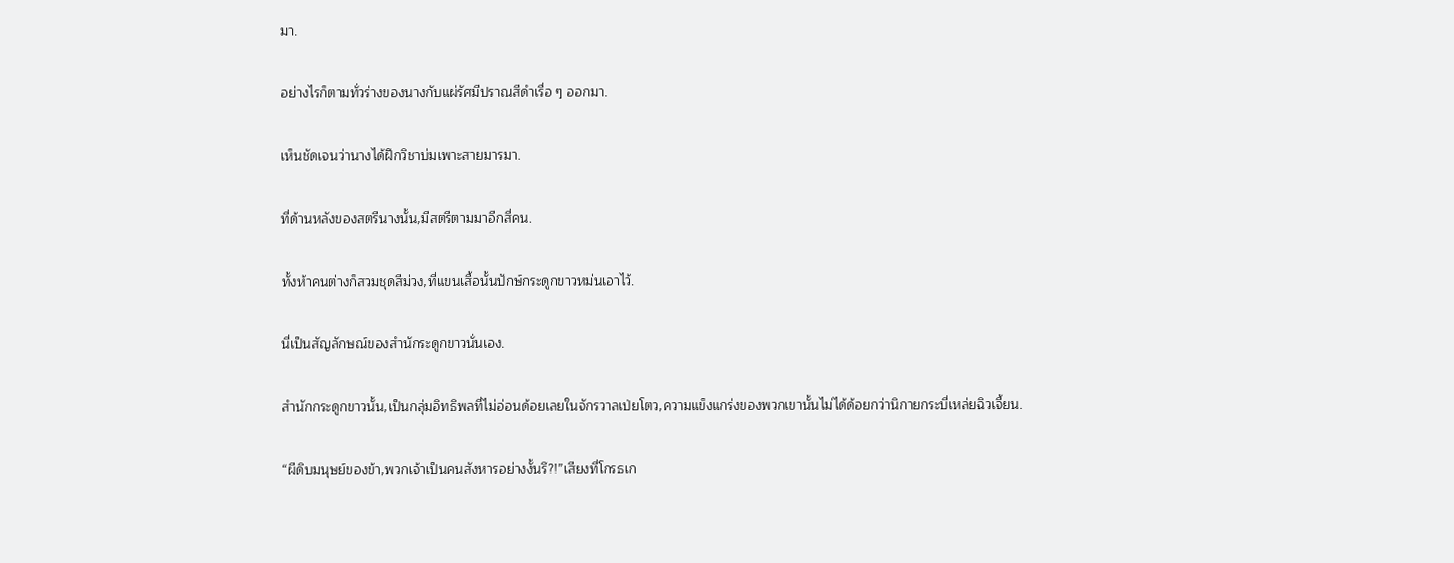มา.

อย่างไรก็ตามทั่วร่างของนางกับแผ่รัศมีปราณสีดำเรื่อ ๆ ออกมา.

เห็นชัดเจนว่านางได้ฝึกวิชาบ่มเพาะสายมารมา.

ที่ด้านหลังของสตรีนางนั้น,มีสตรีตามมาอีกสี่คน.

ทั้งห้าคนต่างก็สวมชุดสีม่วง,ที่แขนเสื้อนั้นปักษ์กระดูกขาวหม่นเอาไว้.

นี่เป็นสัญลักษณ์ของสำนักระดูกขาวนั่นเอง.

สำนักกระดูกขาวนั้น,เป็นกลุ่มอิทธิพลที่ไม่อ่อนด้อยเลยในจักรวาลเป่ยโตว,ความแข็งแกร่งของพวกเขานั้นไม่ได้ด้อยกว่านิกายกระบี่เหล่ยฉิวเจี้ยน.

“ผีดิบมนุษย์ของข้า,พวกเจ้าเป็นคนสังหารอย่างงั้นรึ?!”เสียงที่โกรธเก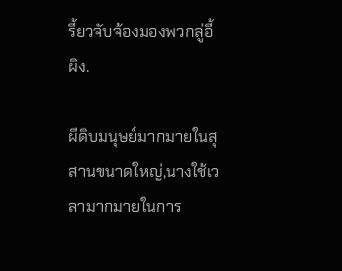รี้ยวจับจ้องมองพวกลู่อี้ผิง.

ผีดิบมนุษย์มากมายในสุสานขนาดใหญ่,นางใช้เวลามากมายในการ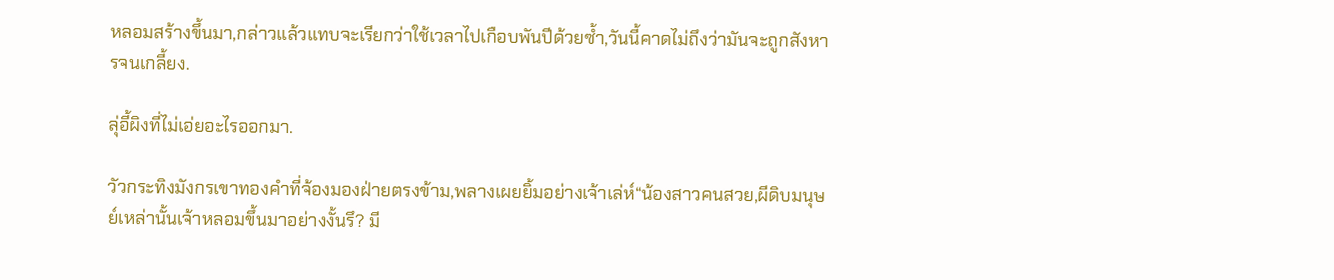หลอมสร้างขึ้นมา,กล่าวแล้วแทบจะเรียกว่าใช้เวลาไปเกือบพันปีด้วยซ้ำ,วันนี้คาดไม่ถึงว่ามันจะถูกสังหารจนเกลี้ยง.

ลุ่อี้ผิงที่ไม่เอ่ยอะไรออกมา.

วัวกระทิงมังกรเขาทองคำที่จ้องมองฝ่ายตรงข้าม,พลางเผยยิ้มอย่างเจ้าเล่ห์“น้องสาวคนสวย,ผีดิบมนุษย์เหล่านั้นเจ้าหลอมขึ้นมาอย่างงั้นรึ? มี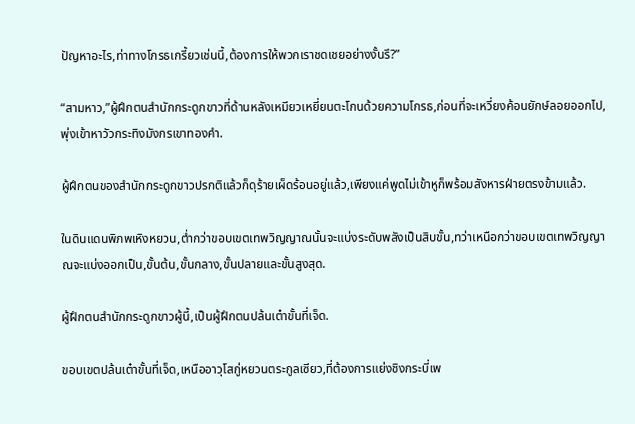ปัญหาอะไร,ท่าทางโกรธเกรี้ยวเช่นนี้,ต้องการให้พวกเราชดเชยอย่างงั้นรึ?”

“สามหาว,”ผู้ฝึกตนสำนักกระดูกขาวที่ด้านหลังเหมียวเหยี่ยนตะโกนด้วยความโกรธ,ก่อนที่จะเหวี่ยงค้อนยักษ์ลอยออกไป,พุ่งเข้าหาวัวกระทิงมังกรเขาทองคำ.

ผู้ฝึกตนของสำนักกระดูกขาวปรกติแล้วก็ดุร้ายเผ็ดร้อนอยู่แล้ว,เพียงแค่พูดไม่เข้าหูก็พร้อมสังหารฝ่ายตรงข้ามแล้ว.

ในดินแดนพิภพเหิงหยวน,ต่ำกว่าขอบเขตเทพวิญญาณนั้นจะแบ่งระดับพลังเป็นสิบขั้น,ทว่าเหนือกว่าขอบเขตเทพวิญญาณจะแบ่งออกเป็น,ขั้นต้น,ขั้นกลาง,ขั้นปลายและขั้นสูงสุด.

ผู้ฝึกตนสำนักกระดูกขาวผู้นี้,เป็นผู้ฝึกตนปล้นเต๋าขั้นที่เจ็ด.

ขอบเขตปล้นเต๋าขั้นที่เจ็ด,เหนืออาวุโสกู่หยวนตระกูลเซียว,ที่ต้องการแย่งชิงกระบี่เพ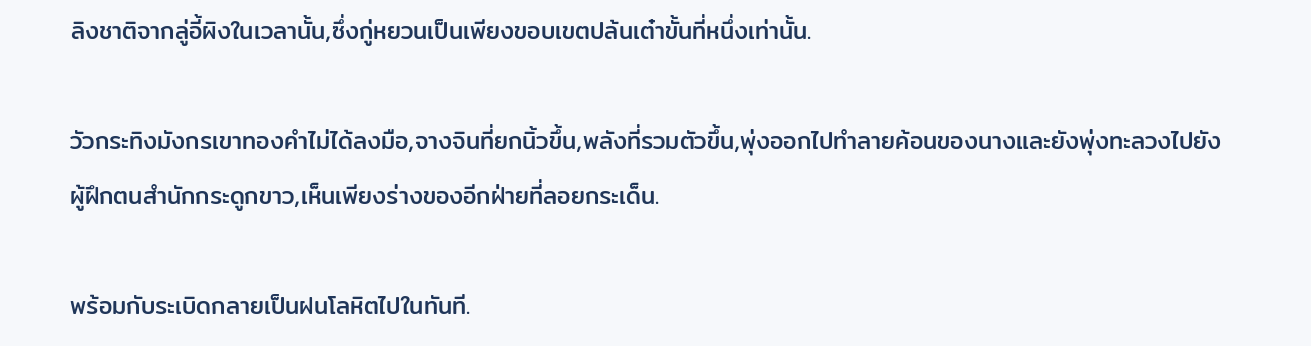ลิงชาติจากลู่อี้ผิงในเวลานั้น,ซึ่งกู่หยวนเป็นเพียงขอบเขตปล้นเต๋าขั้นที่หนึ่งเท่านั้น.

วัวกระทิงมังกรเขาทองคำไม่ได้ลงมือ,จางจินที่ยกนิ้วขึ้น,พลังที่รวมตัวขึ้น,พุ่งออกไปทำลายค้อนของนางและยังพุ่งทะลวงไปยังผู้ฝึกตนสำนักกระดูกขาว,เห็นเพียงร่างของอีกฝ่ายที่ลอยกระเด็น.

พร้อมกับระเบิดกลายเป็นฝนโลหิตไปในทันที.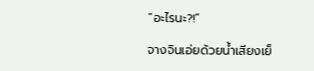“อะไรนะ?!”

จางจินเอ่ยด้วยน้ำเสียงเย็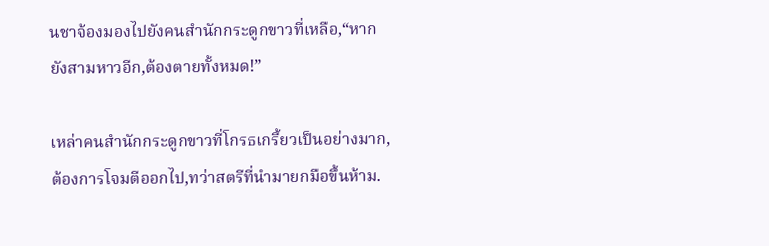นชาจ้องมองไปยังคนสำนักกระดูกขาวที่เหลือ,“หากยังสามหาวอีก,ต้องตายทั้งหมด!”

เหล่าคนสำนักกระดูกขาวที่โกรธเกรี้ยวเป็นอย่างมาก,ต้องการโจมตีออกไป,ทว่าสตรีที่นำมายกมือขึ้นห้าม.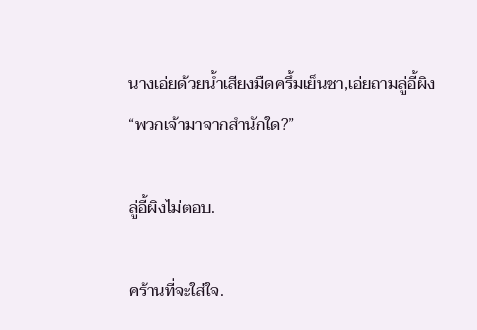นางเอ่ยด้วยน้ำเสียงมืดครึ้มเย็นชา,เอ่ยถามลู่อี้ผิง“พวกเจ้ามาจากสำนักใด?”

ลู่อี้ผิงไม่ตอบ.

คร้านที่จะใส่ใจ.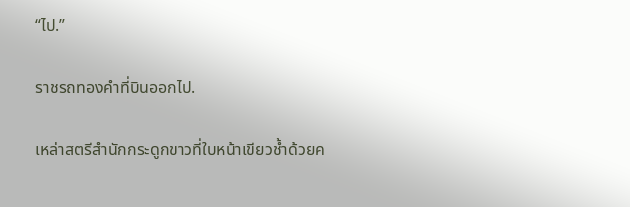“ไป.”

ราชรถทองคำที่บินออกไป.

เหล่าสตรีสำนักกระดูกขาวที่ใบหน้าเขียวช้ำด้วยค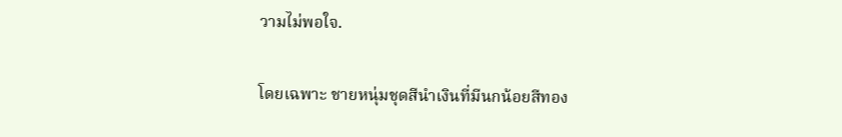วามไม่พอใจ.

โดยเฉพาะ ชายหนุ่มชุดสีนำเงินที่มีนกน้อยสีทอง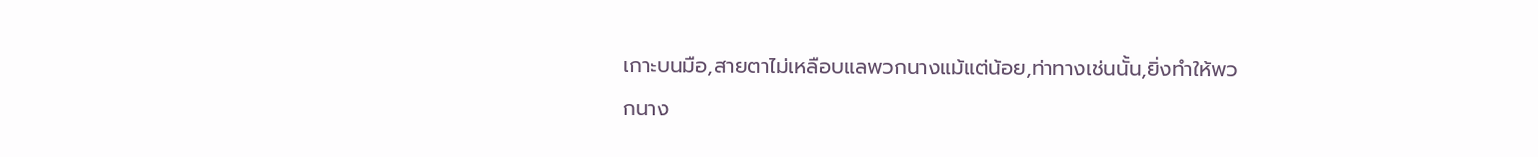เกาะบนมือ,สายตาไม่เหลือบแลพวกนางแม้แต่น้อย,ท่าทางเช่นนั้น,ยิ่งทำให้พวกนาง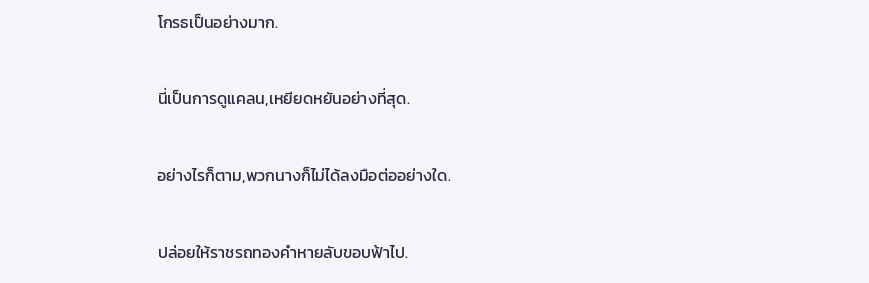โกรธเป็นอย่างมาก.

นี่เป็นการดูแคลน,เหยียดหยันอย่างที่สุด.

อย่างไรก็ตาม,พวกนางก็ไม่ได้ลงมือต่ออย่างใด.

ปล่อยให้ราชรถทองคำหายลับขอบฟ้าไป.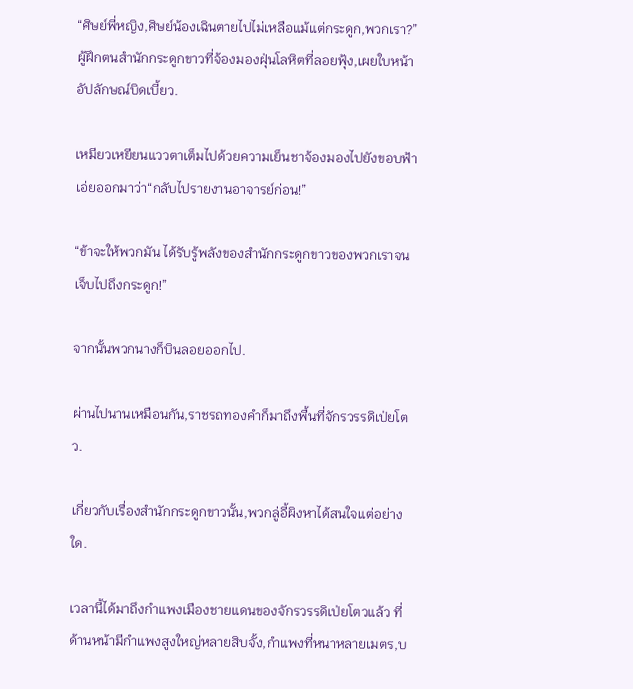“ศิษย์พี่หญิง,ศิษย์น้องเฉินตายไปไม่เหลือแม้แต่กระดูก,พวกเรา?”ผู้ฝึกตนสำนักกระดูกขาวที่จ้องมองฝุ่นโลหิตที่ลอยฟุ้ง,เผยใบหน้าอัปลักษณ์บิดเบี้ยว.

เหมียวเหยียนแววตาเต็มไปด้วยความเย็นชาจ้องมองไปยังขอบฟ้าเอ่ยออกมาว่า“กลับไปรายงานอาจารย์ก่อน!”

“ข้าจะให้พวกมัน ได้รับรู้พลังของสำนักกระดูกขาวของพวกเราจนเจ็บไปถึงกระดูก!”

จากนั้นพวกนางก็บินลอยออกไป.

ผ่านไปนานเหมือนกัน,ราชรถทองคำก็มาถึงพื้นที่จักรวรรดิเป่ยโตว.

เกี่ยวกับเรื่องสำนักกระดูกขาวนั้น,พวกลู่อี้ผิงหาได้สนใจแต่อย่างใด.

เวลานี้ได้มาถึงกำแพงเมืองชายแดนของจักรวรรดิเป่ยโตวแล้ว ที่ด้านหน้ามีกำแพงสูงใหญ่หลายสิบจั้ง,กำแพงที่หนาหลายเมตร,บ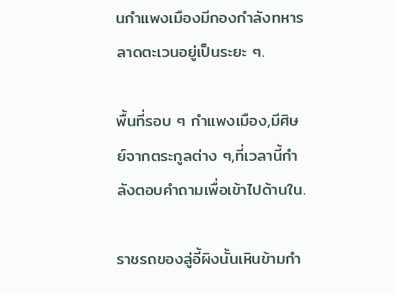นกำแพงเมืองมีกองกำลังทหารลาดตะเวนอยู่เป็นระยะ ๆ.

พื้นที่รอบ ๆ กำแพงเมือง,มีศิษย์จากตระกูลต่าง ๆ,ที่เวลานี้กำลังตอบคำถามเพื่อเข้าไปด้านใน.

ราชรถของลู่อี้ผิงนั้นเหินข้ามกำ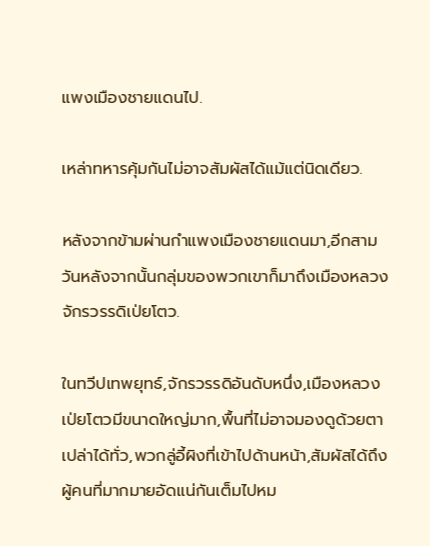แพงเมืองชายแดนไป.

เหล่าทหารคุ้มกันไม่อาจสัมผัสได้แม้แต่นิดเดียว.

หลังจากข้ามผ่านกำแพงเมืองชายแดนมา,อีกสามวันหลังจากนั้นกลุ่มของพวกเขาก็มาถึงเมืองหลวงจักรวรรดิเป่ยโตว.

ในทวีปเทพยุทธ์,จักรวรรดิอันดับหนึ่ง,เมืองหลวงเป่ยโตวมีขนาดใหญ่มาก,พื้นที่ไม่อาจมองดูด้วยตาเปล่าได้ทั่ว,พวกลู่อี้ผิงที่เข้าไปด้านหน้า,สัมผัสได้ถึงผู้คนที่มากมายอัดแน่กันเต็มไปหม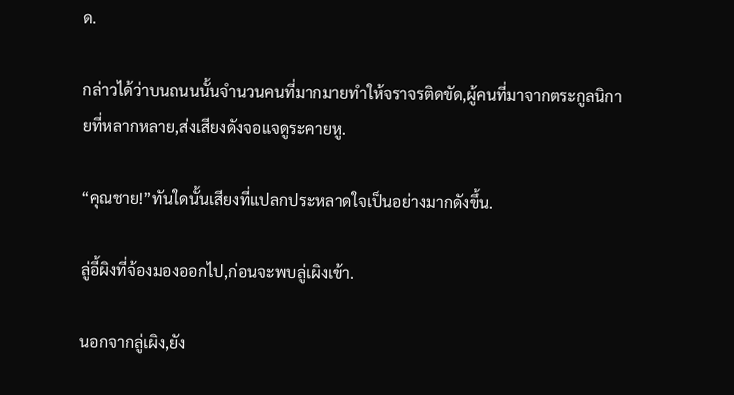ด.

กล่าวได้ว่าบนถนนนั้นจำนวนคนที่มากมายทำให้จราจรติดขัด,ผู้คนที่มาจากตระกูลนิกายที่หลากหลาย,ส่งเสียงดังจอแจดูระคายหู.

“คุณชาย!”ทันใดนั้นเสียงที่แปลกประหลาดใจเป็นอย่างมากดังขึ้น.

ลู่อี้ผิงที่จ้องมองออกไป,ก่อนจะพบลู่เผิงเข้า.

นอกจากลู่เผิง,ยัง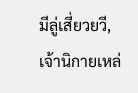มีลู่เสี่ยวยวี,เจ้านิกายเหล่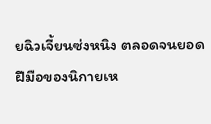ยฉิวเจี้ยนซ่งหนิง ตลอดจนยอดฝีมือของนิกายเห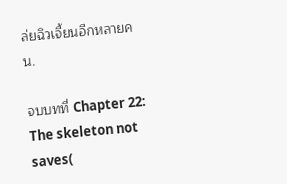ล่ยฉิวเจี้ยนอีกหลายคน.

จบบทที่ Chapter 22: The skeleton not saves(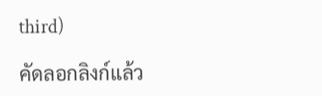third)

คัดลอกลิงก์แล้ว